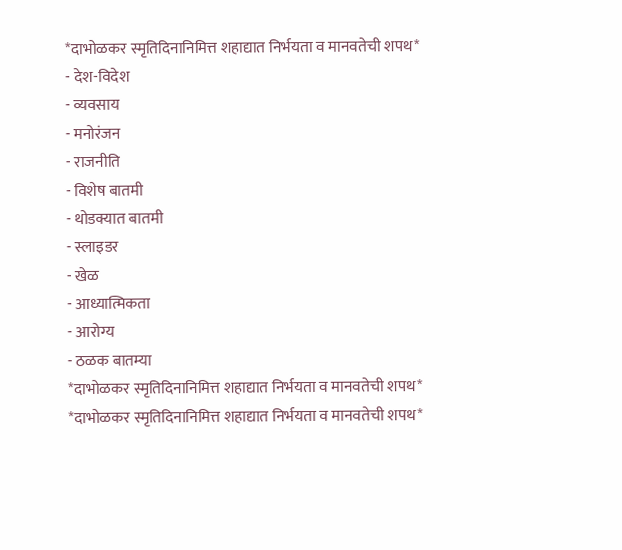*दाभोळकर स्मृतिदिनानिमित्त शहाद्यात निर्भयता व मानवतेची शपथ*
- देश-विदेश
- व्यवसाय
- मनोरंजन
- राजनीति
- विशेष बातमी
- थोडक्यात बातमी
- स्लाइडर
- खेळ
- आध्यात्मिकता
- आरोग्य
- ठळक बातम्या
*दाभोळकर स्मृतिदिनानिमित्त शहाद्यात निर्भयता व मानवतेची शपथ*
*दाभोळकर स्मृतिदिनानिमित्त शहाद्यात निर्भयता व मानवतेची शपथ*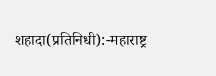शहादा(प्रतिनिधी):-महाराष्ट्र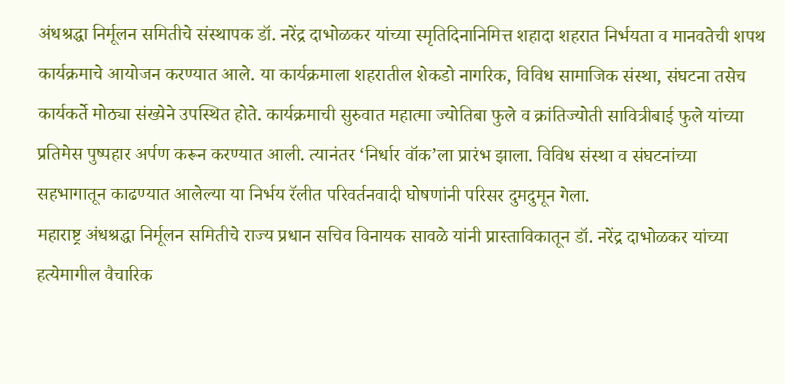अंधश्रद्धा निर्मूलन समितीचे संस्थापक डॉ. नरेंद्र दाभोळकर यांच्या स्मृतिदिनानिमित्त शहादा शहरात निर्भयता व मानवतेची शपथ कार्यक्रमाचे आयोजन करण्यात आले. या कार्यक्रमाला शहरातील शेकडो नागरिक, विविध सामाजिक संस्था, संघटना तसेच कार्यकर्ते मोठ्या संख्येने उपस्थित होते. कार्यक्रमाची सुरुवात महात्मा ज्योतिबा फुले व क्रांतिज्योती सावित्रीबाई फुले यांच्या प्रतिमेस पुष्पहार अर्पण करून करण्यात आली. त्यानंतर ‘निर्धार वॉक’ला प्रारंभ झाला. विविध संस्था व संघटनांच्या सहभागातून काढण्यात आलेल्या या निर्भय रॅलीत परिवर्तनवादी घोषणांनी परिसर दुमदुमून गेला.
महाराष्ट्र अंधश्रद्धा निर्मूलन समितीचे राज्य प्रधान सचिव विनायक सावळे यांनी प्रास्ताविकातून डॉ. नरेंद्र दाभोळकर यांच्या हत्येमागील वैचारिक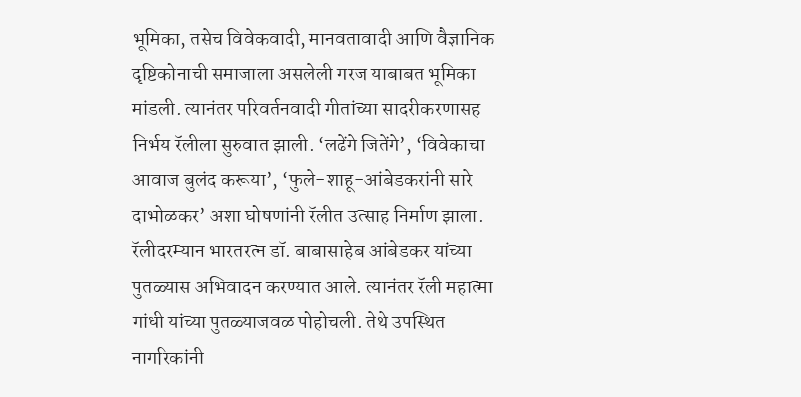भूमिका, तसेच विवेकवादी, मानवतावादी आणि वैज्ञानिक दृष्टिकोनाची समाजाला असलेली गरज याबाबत भूमिका मांडली. त्यानंतर परिवर्तनवादी गीतांच्या सादरीकरणासह निर्भय रॅलीला सुरुवात झाली. ‘लढेंगे जितेंगे’, ‘विवेकाचा आवाज बुलंद करूया’, ‘फुले-शाहू-आंबेडकरांनी सारे दाभोळकर’ अशा घोषणांनी रॅलीत उत्साह निर्माण झाला. रॅलीदरम्यान भारतरत्न डॉ. बाबासाहेब आंबेडकर यांच्या पुतळ्यास अभिवादन करण्यात आले. त्यानंतर रॅली महात्मा गांधी यांच्या पुतळ्याजवळ पोहोचली. तेथे उपस्थित नागरिकांनी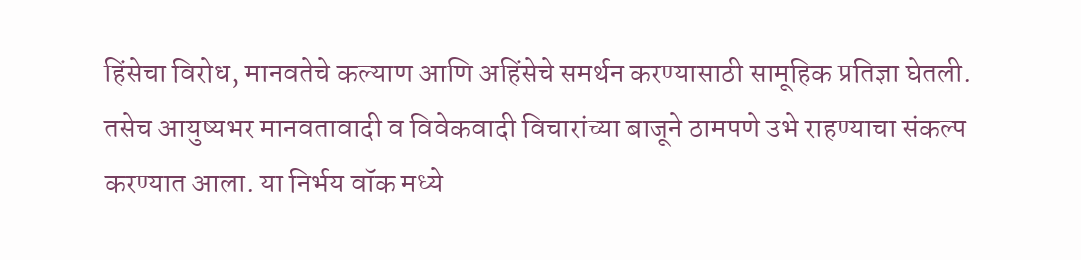हिंसेचा विरोध, मानवतेचे कल्याण आणि अहिंसेचे समर्थन करण्यासाठी सामूहिक प्रतिज्ञा घेतली. तसेच आयुष्यभर मानवतावादी व विवेकवादी विचारांच्या बाजूने ठामपणे उभे राहण्याचा संकल्प करण्यात आला. या निर्भय वॉक मध्ये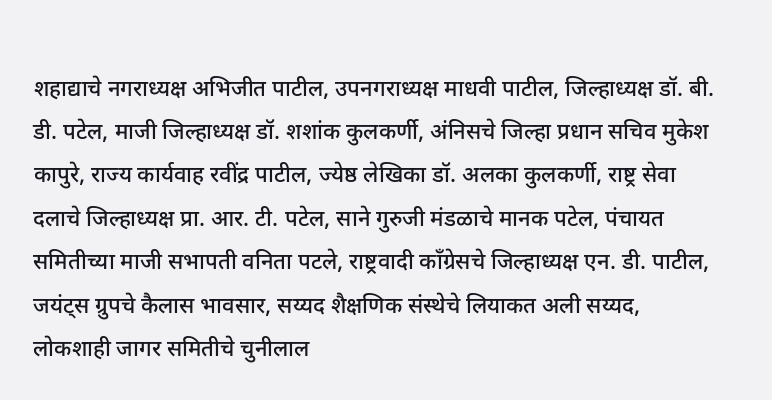शहाद्याचे नगराध्यक्ष अभिजीत पाटील, उपनगराध्यक्ष माधवी पाटील, जिल्हाध्यक्ष डॉ. बी. डी. पटेल, माजी जिल्हाध्यक्ष डॉ. शशांक कुलकर्णी, अंनिसचे जिल्हा प्रधान सचिव मुकेश कापुरे, राज्य कार्यवाह रवींद्र पाटील, ज्येष्ठ लेखिका डॉ. अलका कुलकर्णी, राष्ट्र सेवा दलाचे जिल्हाध्यक्ष प्रा. आर. टी. पटेल, साने गुरुजी मंडळाचे मानक पटेल, पंचायत समितीच्या माजी सभापती वनिता पटले, राष्ट्रवादी काँग्रेसचे जिल्हाध्यक्ष एन. डी. पाटील, जयंट्स ग्रुपचे कैलास भावसार, सय्यद शैक्षणिक संस्थेचे लियाकत अली सय्यद, लोकशाही जागर समितीचे चुनीलाल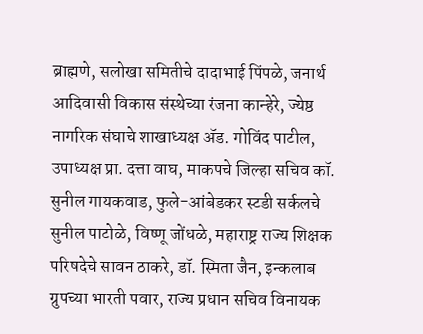ब्राह्मणे, सलोखा समितीचे दादाभाई पिंपळे, जनार्थ आदिवासी विकास संस्थेच्या रंजना कान्हेरे, ज्येष्ठ नागरिक संघाचे शाखाध्यक्ष ॲड. गोविंद पाटील, उपाध्यक्ष प्रा. दत्ता वाघ, माकपचे जिल्हा सचिव कॉ. सुनील गायकवाड, फुले-आंबेडकर स्टडी सर्कलचे सुनील पाटोळे, विष्णू जोंधळे, महाराष्ट्र राज्य शिक्षक परिषदेचे सावन ठाकरे, डॉ. स्मिता जैन, इन्कलाब ग्रुपच्या भारती पवार, राज्य प्रधान सचिव विनायक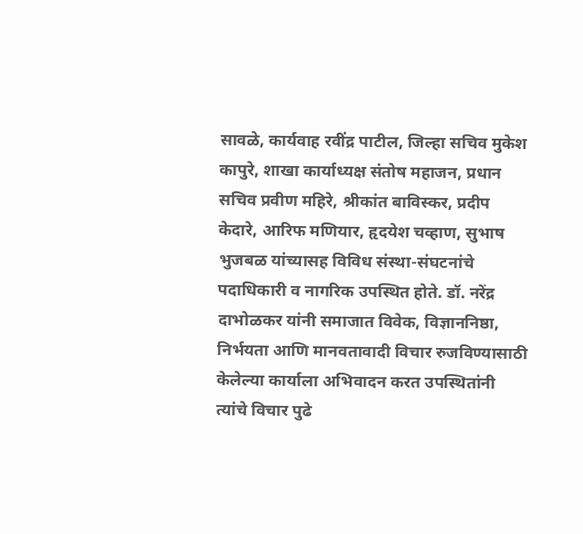सावळे, कार्यवाह रवींद्र पाटील, जिल्हा सचिव मुकेश कापुरे, शाखा कार्याध्यक्ष संतोष महाजन, प्रधान सचिव प्रवीण महिरे, श्रीकांत बाविस्कर, प्रदीप केदारे, आरिफ मणियार, हृदयेश चव्हाण, सुभाष भुजबळ यांच्यासह विविध संस्था-संघटनांचे पदाधिकारी व नागरिक उपस्थित होते. डॉ. नरेंद्र दाभोळकर यांनी समाजात विवेक, विज्ञाननिष्ठा, निर्भयता आणि मानवतावादी विचार रुजविण्यासाठी केलेल्या कार्याला अभिवादन करत उपस्थितांनी त्यांचे विचार पुढे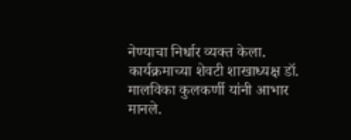नेण्याचा निर्धार व्यक्त केला. कार्यक्रमाच्या शेवटी शाखाध्यक्ष डॉ. मालविका कुलकर्णी यांनी आभार मानले.